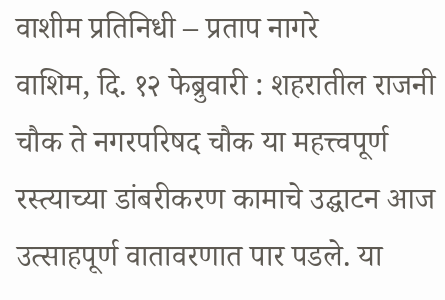वाशीम प्रतिनिधी – प्रताप नागरे
वाशिम, दि. १२ फेब्रुवारी : शहरातील राजनी चौक ते नगरपरिषद चौक या महत्त्वपूर्ण रस्त्याच्या डांबरीकरण कामाचे उद्घाटन आज उत्साहपूर्ण वातावरणात पार पडले. या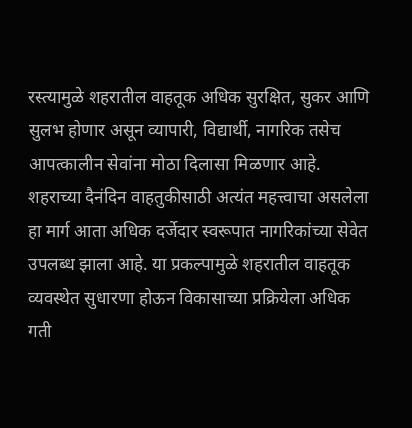रस्त्यामुळे शहरातील वाहतूक अधिक सुरक्षित, सुकर आणि सुलभ होणार असून व्यापारी, विद्यार्थी, नागरिक तसेच आपत्कालीन सेवांना मोठा दिलासा मिळणार आहे.
शहराच्या दैनंदिन वाहतुकीसाठी अत्यंत महत्त्वाचा असलेला हा मार्ग आता अधिक दर्जेदार स्वरूपात नागरिकांच्या सेवेत उपलब्ध झाला आहे. या प्रकल्पामुळे शहरातील वाहतूक व्यवस्थेत सुधारणा होऊन विकासाच्या प्रक्रियेला अधिक गती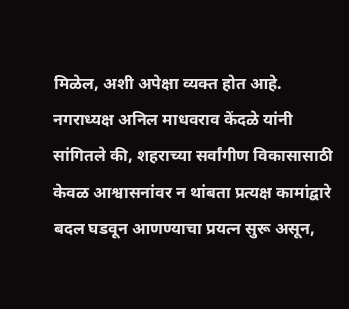मिळेल, अशी अपेक्षा व्यक्त होत आहे.
नगराध्यक्ष अनिल माधवराव केंदळे यांनी सांगितले की, शहराच्या सर्वांगीण विकासासाठी केवळ आश्वासनांवर न थांबता प्रत्यक्ष कामांद्वारे बदल घडवून आणण्याचा प्रयत्न सुरू असून,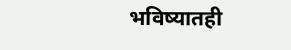भविष्यातही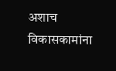अशाच विकासकामांना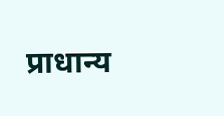प्राधान्य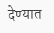देण्यात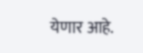येणार आहे.